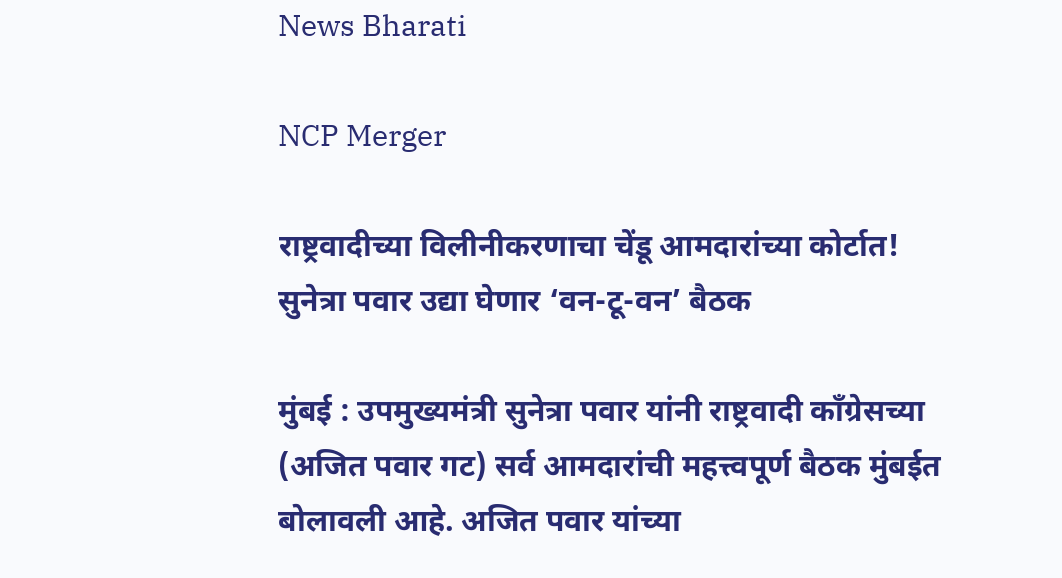News Bharati

NCP Merger

राष्ट्रवादीच्या विलीनीकरणाचा चेंडू आमदारांच्या कोर्टात! सुनेत्रा पवार उद्या घेणार ‘वन-टू-वन’ बैठक

मुंबई : उपमुख्यमंत्री सुनेत्रा पवार यांनी राष्ट्रवादी काँग्रेसच्या (अजित पवार गट) सर्व आमदारांची महत्त्वपूर्ण बैठक मुंबईत बोलावली आहे. अजित पवार यांच्या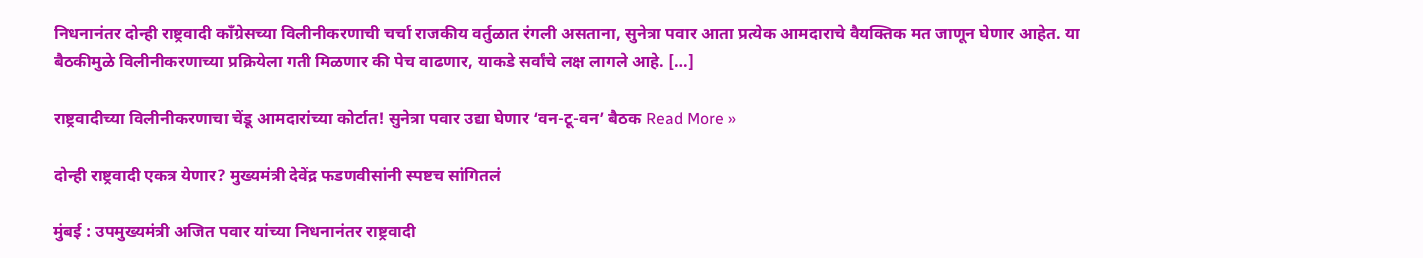निधनानंतर दोन्ही राष्ट्रवादी काँग्रेसच्या विलीनीकरणाची चर्चा राजकीय वर्तुळात रंगली असताना, सुनेत्रा पवार आता प्रत्येक आमदाराचे वैयक्तिक मत जाणून घेणार आहेत. या बैठकीमुळे विलीनीकरणाच्या प्रक्रियेला गती मिळणार की पेच वाढणार, याकडे सर्वांचे लक्ष लागले आहे. […]

राष्ट्रवादीच्या विलीनीकरणाचा चेंडू आमदारांच्या कोर्टात! सुनेत्रा पवार उद्या घेणार ‘वन-टू-वन’ बैठक Read More »

दोन्ही राष्ट्रवादी एकत्र येणार? मुख्यमंत्री देवेंद्र फडणवीसांनी स्पष्टच सांगितलं

मुंबई : उपमुख्यमंत्री अजित पवार यांच्या निधनानंतर राष्ट्रवादी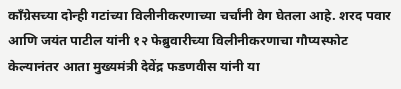काँग्रेसच्या दोन्ही गटांच्या विलीनीकरणाच्या चर्चांनी वेग घेतला आहे. शरद पवार आणि जयंत पाटील यांनी १२ फेब्रुवारीच्या विलीनीकरणाचा गौप्यस्फोट केल्यानंतर आता मुख्यमंत्री देवेंद्र फडणवीस यांनी या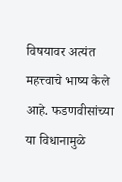विषयावर अत्यंत महत्त्वाचे भाष्य केले आहे. फडणवीसांच्या या विधानामुळे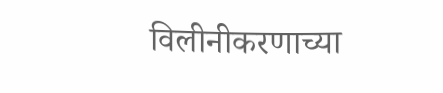विलीनीकरणाच्या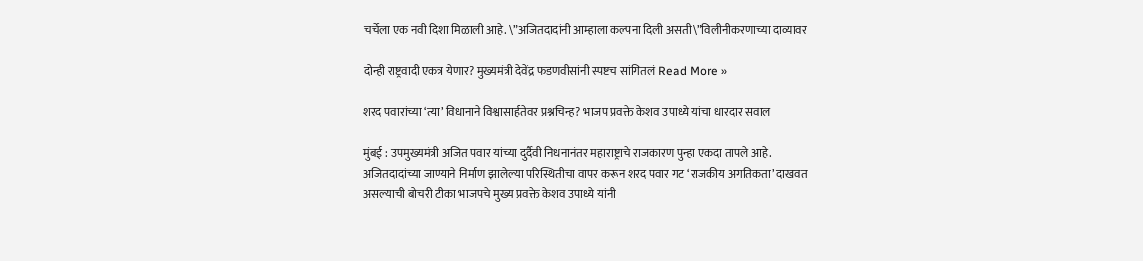चर्चेला एक नवी दिशा मिळाली आहे. \”अजितदादांनी आम्हाला कल्पना दिली असती\”विलीनीकरणाच्या दाव्यावर

दोन्ही राष्ट्रवादी एकत्र येणार? मुख्यमंत्री देवेंद्र फडणवीसांनी स्पष्टच सांगितलं Read More »

शरद पवारांच्या ‘त्या’ विधानाने विश्वासार्हतेवर प्रश्नचिन्ह? भाजप प्रवक्ते केशव उपाध्ये यांचा धारदार सवाल

मुंबई : उपमुख्यमंत्री अजित पवार यांच्या दुर्दैवी निधनानंतर महाराष्ट्राचे राजकारण पुन्हा एकदा तापले आहे. अजितदादांच्या जाण्याने निर्माण झालेल्या परिस्थितीचा वापर करून शरद पवार गट ‘राजकीय अगतिकता’ दाखवत असल्याची बोचरी टीका भाजपचे मुख्य प्रवक्ते केशव उपाध्ये यांनी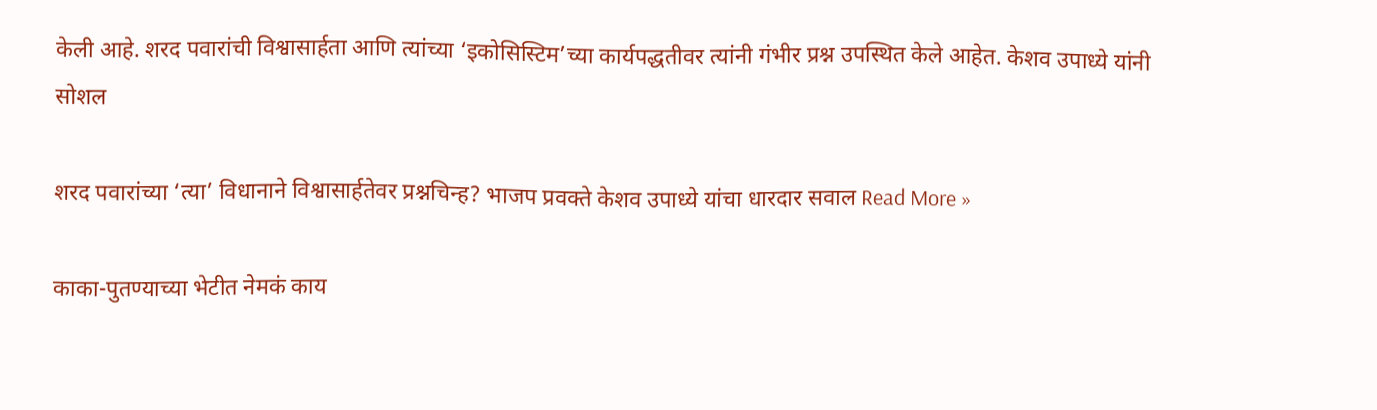केली आहे. शरद पवारांची विश्वासार्हता आणि त्यांच्या ‘इकोसिस्टिम’च्या कार्यपद्धतीवर त्यांनी गंभीर प्रश्न उपस्थित केले आहेत. केशव उपाध्ये यांनी सोशल

शरद पवारांच्या ‘त्या’ विधानाने विश्वासार्हतेवर प्रश्नचिन्ह? भाजप प्रवक्ते केशव उपाध्ये यांचा धारदार सवाल Read More »

काका-पुतण्याच्या भेटीत नेमकं काय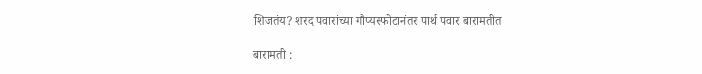शिजतंय? शरद पवारांच्या गौप्यस्फोटानंतर पार्थ पवार बारामतीत

बारामती :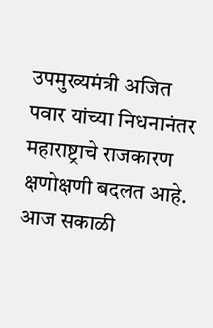उपमुख्यमंत्री अजित पवार यांच्या निधनानंतर महाराष्ट्राचे राजकारण क्षणोक्षणी बदलत आहे. आज सकाळी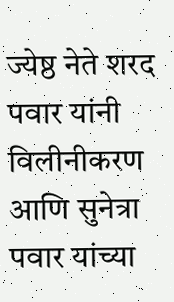ज्येष्ठ नेते शरद पवार यांनी विलीनीकरण आणि सुनेत्रा पवार यांच्या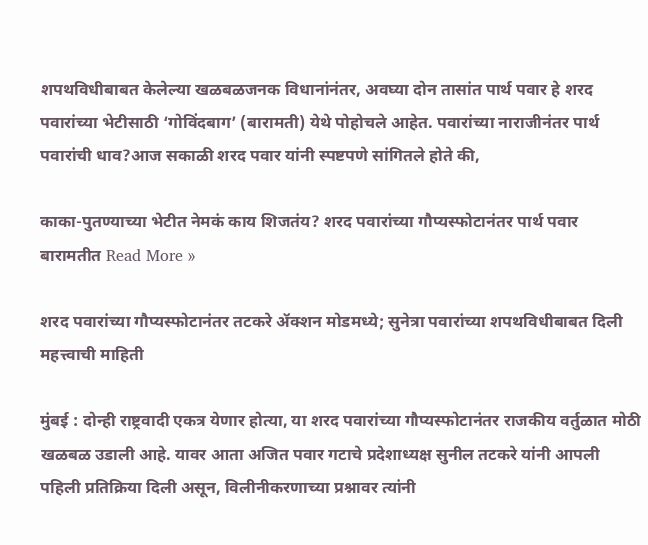शपथविधीबाबत केलेल्या खळबळजनक विधानांनंतर, अवघ्या दोन तासांत पार्थ पवार हे शरद पवारांच्या भेटीसाठी ‘गोविंदबाग’ (बारामती) येथे पोहोचले आहेत. पवारांच्या नाराजीनंतर पार्थ पवारांची धाव?आज सकाळी शरद पवार यांनी स्पष्टपणे सांगितले होते की,

काका-पुतण्याच्या भेटीत नेमकं काय शिजतंय? शरद पवारांच्या गौप्यस्फोटानंतर पार्थ पवार बारामतीत Read More »

शरद पवारांच्या गौप्यस्फोटानंतर तटकरे ॲक्शन मोडमध्ये; सुनेत्रा पवारांच्या शपथविधीबाबत दिली महत्त्वाची माहिती

मुंबई : दोन्ही राष्ट्रवादी एकत्र येणार होत्या, या शरद पवारांच्या गौप्यस्फोटानंतर राजकीय वर्तुळात मोठी खळबळ उडाली आहे. यावर आता अजित पवार गटाचे प्रदेशाध्यक्ष सुनील तटकरे यांनी आपली पहिली प्रतिक्रिया दिली असून, विलीनीकरणाच्या प्रश्नावर त्यांनी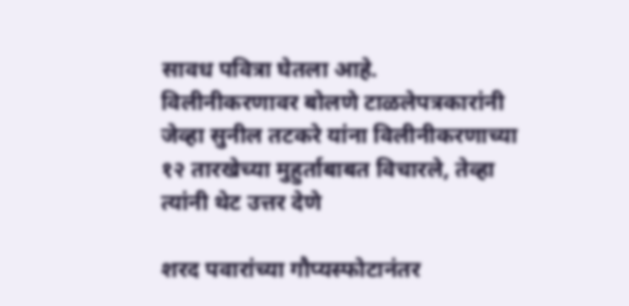सावध पवित्रा घेतला आहे. विलीनीकरणावर बोलणे टाळलेपत्रकारांनी जेव्हा सुनील तटकरे यांना विलीनीकरणाच्या १२ तारखेच्या मुहुर्ताबाबत विचारले, तेव्हा त्यांनी थेट उत्तर देणे

शरद पवारांच्या गौप्यस्फोटानंतर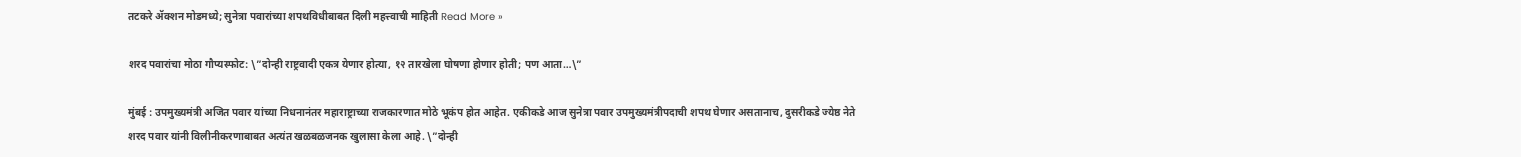तटकरे ॲक्शन मोडमध्ये; सुनेत्रा पवारांच्या शपथविधीबाबत दिली महत्त्वाची माहिती Read More »

शरद पवारांचा मोठा गौप्यस्फोट: \”दोन्ही राष्ट्रवादी एकत्र येणार होत्या, १२ तारखेला घोषणा होणार होती; पण आता…\”

मुंबई : उपमुख्यमंत्री अजित पवार यांच्या निधनानंतर महाराष्ट्राच्या राजकारणात मोठे भूकंप होत आहेत. एकीकडे आज सुनेत्रा पवार उपमुख्यमंत्रीपदाची शपथ घेणार असतानाच, दुसरीकडे ज्येष्ठ नेते शरद पवार यांनी विलीनीकरणाबाबत अत्यंत खळबळजनक खुलासा केला आहे. \”दोन्ही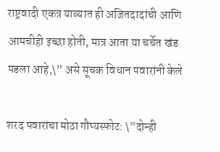राष्ट्रवादी एकत्र याव्यात ही अजितदादांची आणि आमचीही इच्छा होती, मात्र आता या चर्चेत खंड पडला आहे,\” असे सूचक विधान पवारांनी केले

शरद पवारांचा मोठा गौप्यस्फोट: \”दोन्ही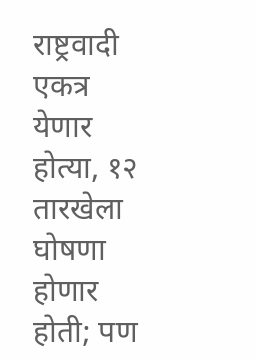राष्ट्रवादी एकत्र येणार होत्या, १२ तारखेला घोषणा होणार होती; पण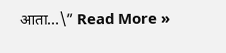आता…\” Read More »